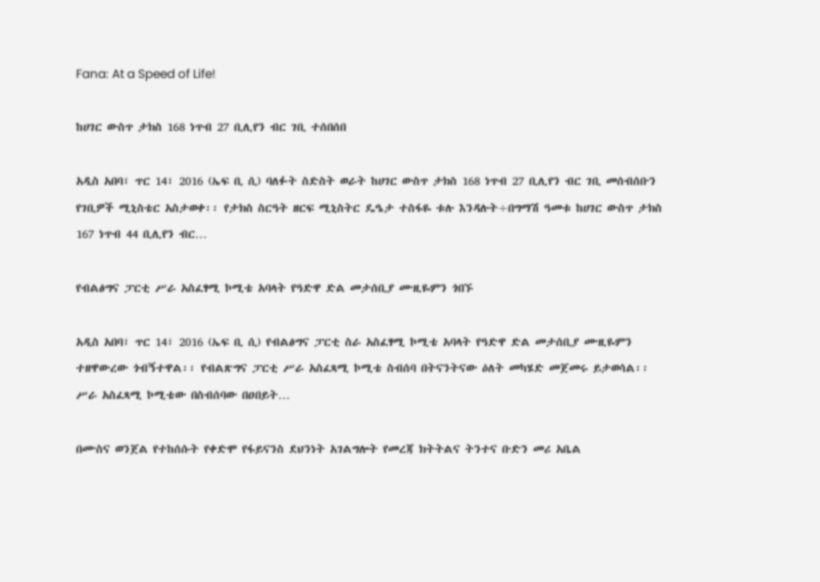Fana: At a Speed of Life!

ከሀገር ውስጥ ታክስ 168 ነጥብ 27 ቢሊየን ብር ገቢ ተሰበሰበ

አዲስ አበባ፣ ጥር 14፣ 2016 (ኤፍ ቢ ሲ) ባለፉት ስድስት ወራት ከሀገር ውስጥ ታክስ 168 ነጥብ 27 ቢሊየን ብር ገቢ መሰብሰቡን የገቢዎች ሚኒስቴር አስታወቀ፡፡ የታክስ ስርዓት ዘርፍ ሚኒስትር ዴዔታ ተስፋዬ ቱሉ እንዳሉት÷በግማሽ ዓመቱ ከሀገር ውስጥ ታክስ 167 ነጥብ 44 ቢሊየን ብር…

የብልፅግና ፓርቲ ሥራ አስፈፃሚ ኮሚቴ አባላት የዓድዋ ድል መታሰቢያ ሙዚዬምን ጎበኙ

አዲስ አበባ፣ ጥር 14፣ 2016 (ኤፍ ቢ ሲ) የብልፅግና ፓርቲ ስራ አስፈፃሚ ኮሚቴ አባላት የዓድዋ ድል መታሰቢያ ሙዚዬምን ተዘዋውረው ጎብኝተዋል፡፡ የብልጽግና ፓርቲ ሥራ አስፈጻሚ ኮሚቴ ስብሰባ በትናንትናው ዕለት መካሄድ መጀመሩ ይታወሳል፡፡ ሥራ አስፈጻሚ ኮሚቴው በስብሰባው በዐበይት…

በሙስና ወንጀል የተከሰሱት የቀድሞ የፋይናንስ ደህንነት አገልግሎት የመረጃ ክትትልና ትንተና ቡድን መሪ አቤል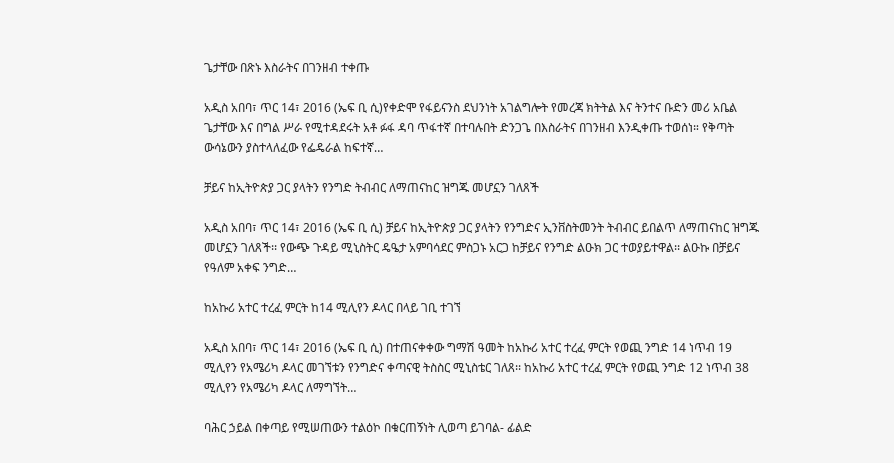ጌታቸው በጽኑ እስራትና በገንዘብ ተቀጡ

አዲስ አበባ፣ ጥር 14፣ 2016 (ኤፍ ቢ ሲ)የቀድሞ የፋይናንስ ደህንነት አገልግሎት የመረጃ ክትትል እና ትንተና ቡድን መሪ አቤል ጌታቸው እና በግል ሥራ የሚተዳደሩት አቶ ፉፋ ዳባ ጥፋተኛ በተባሉበት ድንጋጌ በእስራትና በገንዘብ እንዲቀጡ ተወሰነ። የቅጣት ውሳኔውን ያስተላለፈው የፌዴራል ከፍተኛ…

ቻይና ከኢትዮጵያ ጋር ያላትን የንግድ ትብብር ለማጠናከር ዝግጁ መሆኗን ገለጸች

አዲስ አበባ፣ ጥር 14፣ 2016 (ኤፍ ቢ ሲ) ቻይና ከኢትዮጵያ ጋር ያላትን የንግድና ኢንቨስትመንት ትብብር ይበልጥ ለማጠናከር ዝግጁ መሆኗን ገለጸች፡፡ የውጭ ጉዳይ ሚኒስትር ዴዔታ አምባሳደር ምስጋኑ አርጋ ከቻይና የንግድ ልዑክ ጋር ተወያይተዋል፡፡ ልዑኩ በቻይና የዓለም አቀፍ ንግድ…

ከአኩሪ አተር ተረፈ ምርት ከ14 ሚሊየን ዶላር በላይ ገቢ ተገኘ

አዲስ አበባ፣ ጥር 14፣ 2016 (ኤፍ ቢ ሲ) በተጠናቀቀው ግማሽ ዓመት ከአኩሪ አተር ተረፈ ምርት የወጪ ንግድ 14 ነጥብ 19 ሚሊየን የአሜሪካ ዶላር መገኘቱን የንግድና ቀጣናዊ ትስስር ሚኒስቴር ገለጸ፡፡ ከአኩሪ አተር ተረፈ ምርት የወጪ ንግድ 12 ነጥብ 38 ሚሊየን የአሜሪካ ዶላር ለማግኘት…

ባሕር ኃይል በቀጣይ የሚሠጠውን ተልዕኮ በቁርጠኝነት ሊወጣ ይገባል- ፊልድ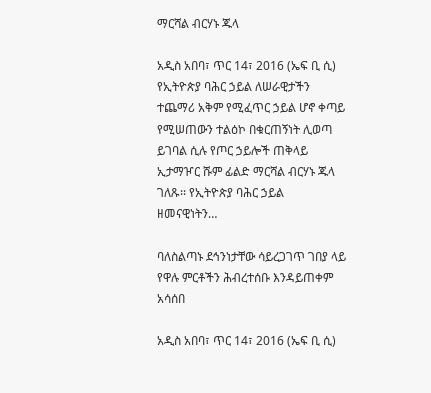ማርሻል ብርሃኑ ጁላ

አዲስ አበባ፣ ጥር 14፣ 2016 (ኤፍ ቢ ሲ) የኢትዮጵያ ባሕር ኃይል ለሠራዊታችን ተጨማሪ አቅም የሚፈጥር ኃይል ሆኖ ቀጣይ የሚሠጠውን ተልዕኮ በቁርጠኝነት ሊወጣ ይገባል ሲሉ የጦር ኃይሎች ጠቅላይ ኢታማዦር ሹም ፊልድ ማርሻል ብርሃኑ ጁላ ገለጹ፡፡ የኢትዮጵያ ባሕር ኃይል ዘመናዊነትን…

ባለስልጣኑ ደኅንነታቸው ሳይረጋገጥ ገበያ ላይ የዋሉ ምርቶችን ሕብረተሰቡ እንዳይጠቀም አሳሰበ

አዲስ አበባ፣ ጥር 14፣ 2016 (ኤፍ ቢ ሲ)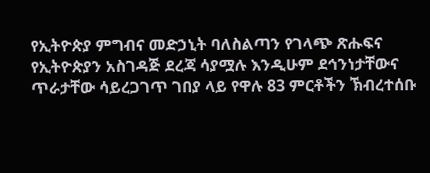የኢትዮጵያ ምግብና መድኃኒት ባለስልጣን የገላጭ ጽሑፍና የኢትዮጵያን አስገዳጅ ደረጃ ሳያሟሉ እንዲሁም ደኅንነታቸውና ጥራታቸው ሳይረጋገጥ ገበያ ላይ የዋሉ 83 ምርቶችን ኽብረተሰቡ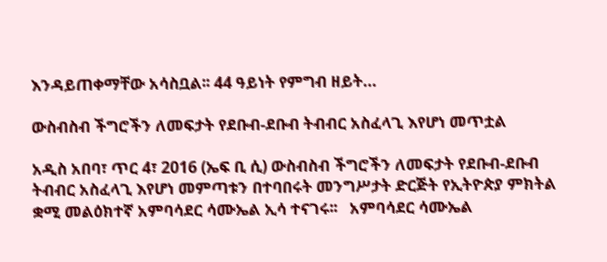እንዳይጠቀማቸው አሳስቧል፡፡ 44 ዓይነት የምግብ ዘይት…

ውስብስብ ችግሮችን ለመፍታት የደቡብ-ደቡብ ትብብር አስፈላጊ እየሆነ መጥቷል

አዲስ አበባ፣ ጥር 4፣ 2016 (ኤፍ ቢ ሲ) ውስብስብ ችግሮችን ለመፍታት የደቡብ-ደቡብ ትብብር አስፈላጊ እየሆነ መምጣቱን በተባበሩት መንግሥታት ድርጅት የኢትዮጵያ ምክትል ቋሚ መልዕክተኛ አምባሳደር ሳሙኤል ኢሳ ተናገሩ፡፡   አምባሳደር ሳሙኤል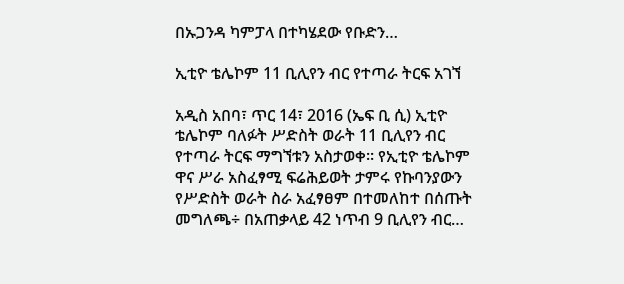በኡጋንዳ ካምፓላ በተካሄደው የቡድን…

ኢቲዮ ቴሌኮም 11 ቢሊየን ብር የተጣራ ትርፍ አገኘ

አዲስ አበባ፣ ጥር 14፣ 2016 (ኤፍ ቢ ሲ) ኢቲዮ ቴሌኮም ባለፉት ሥድስት ወራት 11 ቢሊየን ብር የተጣራ ትርፍ ማግኘቱን አስታወቀ። የኢቲዮ ቴሌኮም ዋና ሥራ አስፈፃሚ ፍሬሕይወት ታምሩ የኩባንያውን የሥድስት ወራት ስራ አፈፃፀም በተመለከተ በሰጡት መግለጫ÷ በአጠቃላይ 42 ነጥብ 9 ቢሊየን ብር…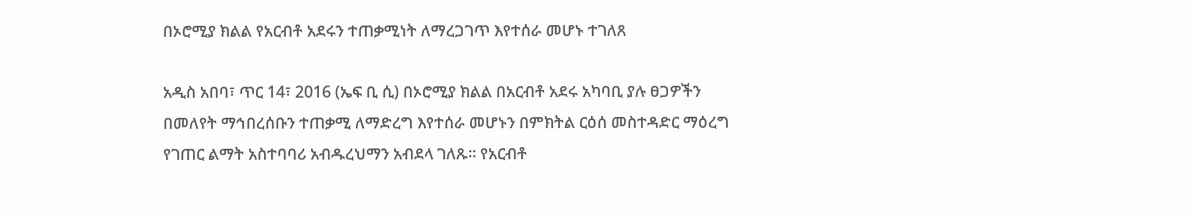በኦሮሚያ ክልል የአርብቶ አደሩን ተጠቃሚነት ለማረጋገጥ እየተሰራ መሆኑ ተገለጸ

አዲስ አበባ፣ ጥር 14፣ 2016 (ኤፍ ቢ ሲ) በኦሮሚያ ክልል በአርብቶ አደሩ አካባቢ ያሉ ፀጋዎችን በመለየት ማኅበረሰቡን ተጠቃሚ ለማድረግ እየተሰራ መሆኑን በምክትል ርዕሰ መስተዳድር ማዕረግ የገጠር ልማት አስተባባሪ አብዱረህማን አብደላ ገለጹ፡፡ የአርብቶ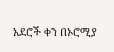አደሮች ቀን በኦሮሚያ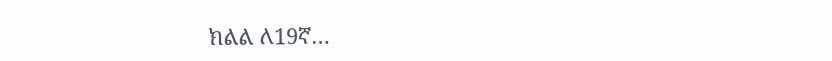ክልል ለ19ኛ…